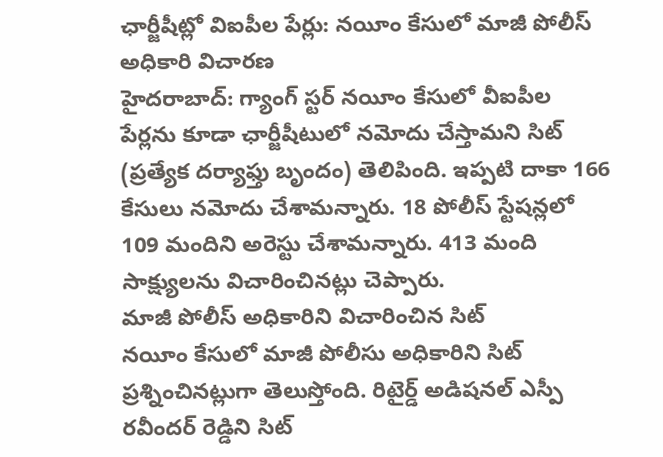ఛార్జీషీట్లో విఐపీల పేర్లు: నయీం కేసులో మాజీ పోలీస్ అధికారి విచారణ
హైదరాబాద్: గ్యాంగ్ స్టర్ నయీం కేసులో వీఐపీల పేర్లను కూడా ఛార్జీషీటులో నమోదు చేస్తామని సిట్ (ప్రత్యేక దర్యాఫ్తు బృందం) తెలిపింది. ఇప్పటి దాకా 166 కేసులు నమోదు చేశామన్నారు. 18 పోలీస్ స్టేషన్లలో 109 మందిని అరెస్టు చేశామన్నారు. 413 మంది సాక్ష్యులను విచారించినట్లు చెప్పారు.
మాజీ పోలీస్ అధికారిని విచారించిన సిట్
నయీం కేసులో మాజీ పోలీసు అధికారిని సిట్ ప్రశ్నించినట్లుగా తెలుస్తోంది. రిటైర్డ్ అడిషనల్ ఎస్పీ రవీందర్ రెడ్డిని సిట్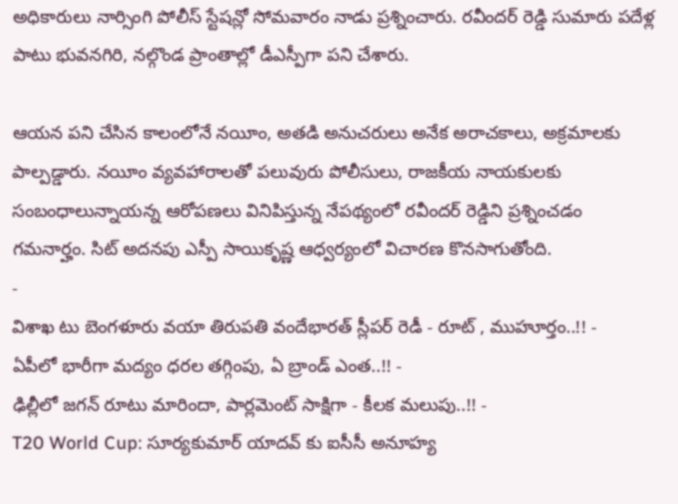అధికారులు నార్సింగి పోలీస్ స్టేషన్లో సోమవారం నాడు ప్రశ్నించారు. రవీందర్ రెడ్డి సుమారు పదేళ్ల పాటు భువనగిరి, నల్గొండ ప్రాంతాల్లో డీఎస్పీగా పని చేశారు.

ఆయన పని చేసిన కాలంలోనే నయీం, అతడి అనుచరులు అనేక అరాచకాలు, అక్రమాలకు పాల్పడ్డారు. నయీం వ్యవహారాలతో పలువురు పోలీసులు, రాజకీయ నాయకులకు సంబంధాలున్నాయన్న ఆరోపణలు వినిపిస్తున్న నేపథ్యంలో రవీందర్ రెడ్డిని ప్రశ్నించడం గమనార్హం. సిట్ అదనపు ఎస్పీ సాయికృష్ణ ఆధ్వర్యంలో విచారణ కొనసాగుతోంది.
-
విశాఖ టు బెంగళూరు వయా తిరుపతి వందేభారత్ స్లీపర్ రెడీ - రూట్ , ముహూర్తం..!! -
ఏపీలో భారీగా మద్యం ధరల తగ్గింపు, ఏ బ్రాండ్ ఎంత..!! -
ఢిల్లీలో జగన్ రూటు మారిందా, పార్లమెంట్ సాక్షిగా - కీలక మలుపు..!! -
T20 World Cup: సూర్యకుమార్ యాదవ్ కు ఐసీసీ అనూహ్య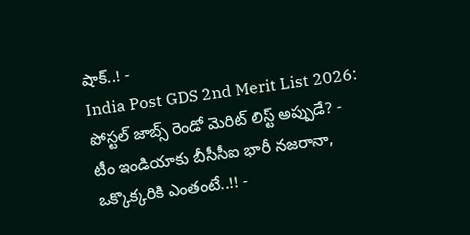షాక్..! -
India Post GDS 2nd Merit List 2026: పోస్టల్ జాబ్స్ రెండో మెరిట్ లిస్ట్ అప్పుడే? -
టీం ఇండియాకు బీసీసీఐ భారీ నజరానా, ఒక్కొక్కరికి ఎంతంటే..!! -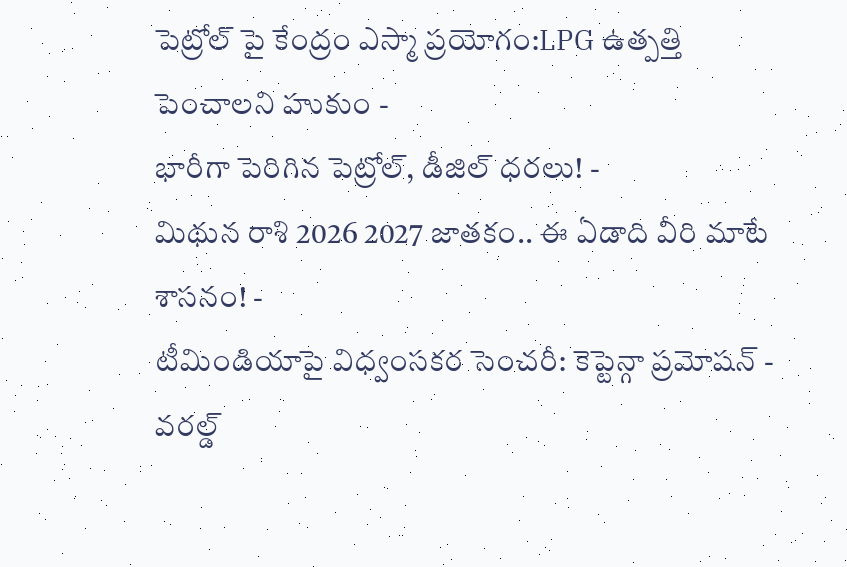పెట్రోల్ పై కేంద్రం ఎస్మా ప్రయోగం:LPG ఉత్పత్తి పెంచాలని హుకుం -
భారీగా పెరిగిన పెట్రోల్, డీజిల్ ధరలు! -
మిథున రాశి 2026 2027 జాతకం.. ఈ ఏడాది వీరి మాటే శాసనం! -
టీమిండియాపై విధ్వంసకర సెంచరీ: కెప్టెన్గా ప్రమోషన్ -
వరల్డ్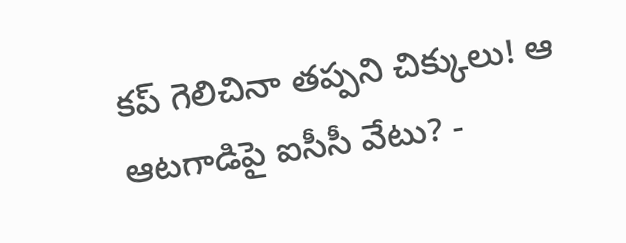కప్ గెలిచినా తప్పని చిక్కులు! ఆ ఆటగాడిపై ఐసీసీ వేటు? -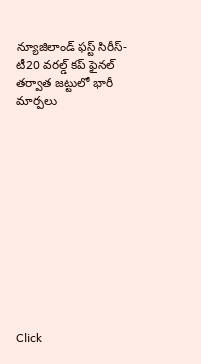న్యూజిలాండ్ ఫస్ట్ సిరీస్- టీ20 వరల్డ్ కప్ ఫైనల్ తర్వాత జట్టులో భారీ మార్పలు












Click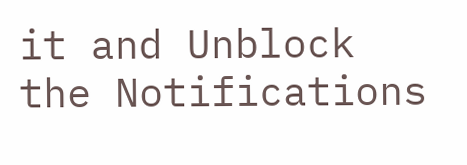it and Unblock the Notifications